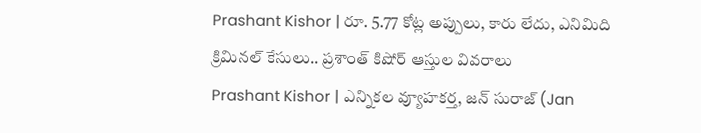Prashant Kishor | రూ. 5.77 కోట్ల అప్పులు, కారు లేదు, ఎనిమిది క్రిమినల్ కేసులు.. ప్రశాంత్ కిషోర్ ఆస్తుల వివరాలు
Prashant Kishor | ఎన్నికల వ్యూహకర్త, జన్ సురాజ్ (Jan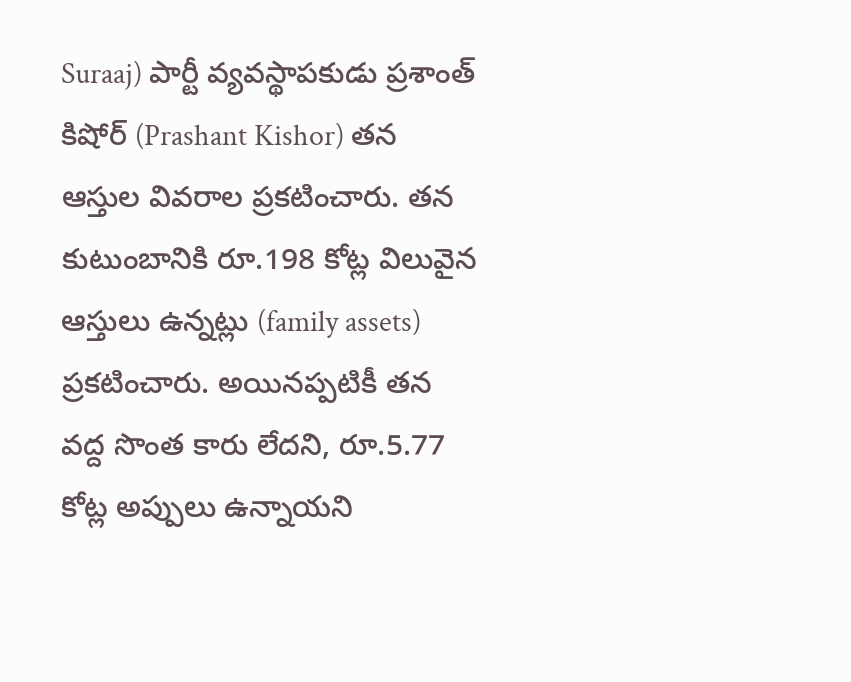Suraaj) పార్టీ వ్యవస్థాపకుడు ప్రశాంత్ కిషోర్ (Prashant Kishor) తన ఆస్తుల వివరాల ప్రకటించారు. తన కుటుంబానికి రూ.198 కోట్ల విలువైన ఆస్తులు ఉన్నట్లు (family assets) ప్రకటించారు. అయినప్పటికీ తన వద్ద సొంత కారు లేదని, రూ.5.77 కోట్ల అప్పులు ఉన్నాయని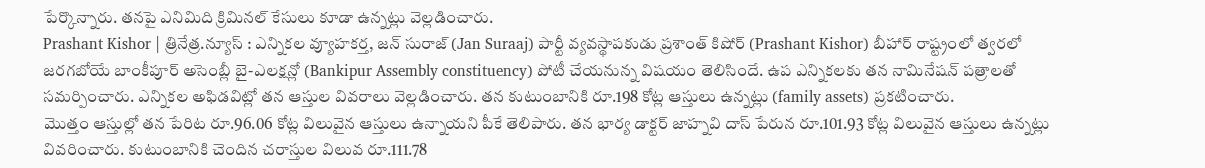పేర్కొన్నారు. తనపై ఎనిమిది క్రిమినల్ కేసులు కూడా ఉన్నట్లు వెల్లడించారు.
Prashant Kishor | త్రినేత్ర.న్యూస్ : ఎన్నికల వ్యూహకర్త, జన్ సురాజ్ (Jan Suraaj) పార్టీ వ్యవస్థాపకుడు ప్రశాంత్ కిషోర్ (Prashant Kishor) బీహార్ రాష్ట్రంలో త్వరలో జరగబోయే బాంకీపూర్ అసెంబ్లీ బై-ఎలక్షన్లో (Bankipur Assembly constituency) పోటీ చేయనున్న విషయం తెలిసిందే. ఉప ఎన్నికలకు తన నామినేషన్ పత్రాలతో సమర్పించారు. ఎన్నికల అఫిడవిట్లో తన ఆస్తుల వివరాలు వెల్లడించారు. తన కుటుంబానికి రూ.198 కోట్ల ఆస్తులు ఉన్నట్లు (family assets) ప్రకటించారు.
మొత్తం ఆస్తుల్లో తన పేరిట రూ.96.06 కోట్ల విలువైన ఆస్తులు ఉన్నాయని పీకే తెలిపారు. తన భార్య డాక్టర్ జాహ్నవి దాస్ పేరున రూ.101.93 కోట్ల విలువైన ఆస్తులు ఉన్నట్లు వివరించారు. కుటుంబానికి చెందిన చరాస్తుల విలువ రూ.111.78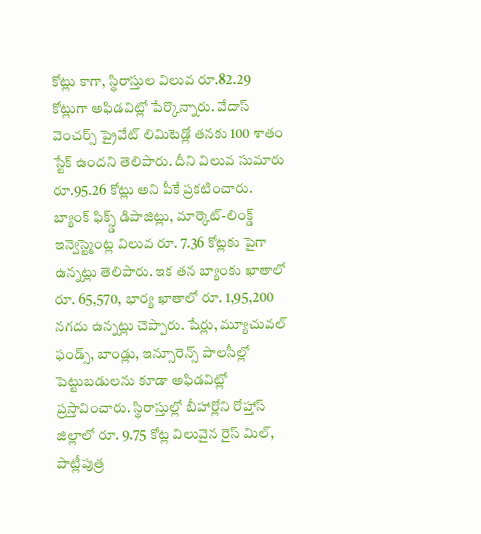కోట్లు కాగా, స్థిరాస్తుల విలువ రూ.82.29 కోట్లుగా అఫిడవిట్లో పేర్కొన్నారు. వేదాస్ వెంచర్స్ ప్రైవేట్ లిమిటెడ్లో తనకు 100 శాతం స్టేక్ ఉందని తెలిపారు. దీని విలువ సుమారు రూ.95.26 కోట్లు అని పీకే ప్రకటించారు.
బ్యాంక్ ఫిక్స్డ్ డిపాజిట్లు, మార్కెట్-లింక్డ్ ఇన్వెస్ట్మెంట్ల విలువ రూ. 7.36 కోట్లకు పైగా ఉన్నట్లు తెలిపారు. ఇక తన బ్యాంకు ఖాతాలో రూ. 65,570, భార్య ఖాతాలో రూ. 1,95,200 నగదు ఉన్నట్లు చెప్పారు. షేర్లు, మ్యూచువల్ ఫండ్స్, బాండ్లు, ఇన్సూరెన్స్ పాలసీల్లో పెట్టుబడులను కూడా అఫిడవిట్లో ప్రస్తావించారు. స్థిరాస్తుల్లో బీహార్లోని రోహ్తాస్ జిల్లాలో రూ. 9.75 కోట్ల విలువైన రైస్ మిల్, పాట్లీపుత్ర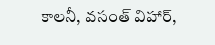కాలనీ, వసంత్ విహార్,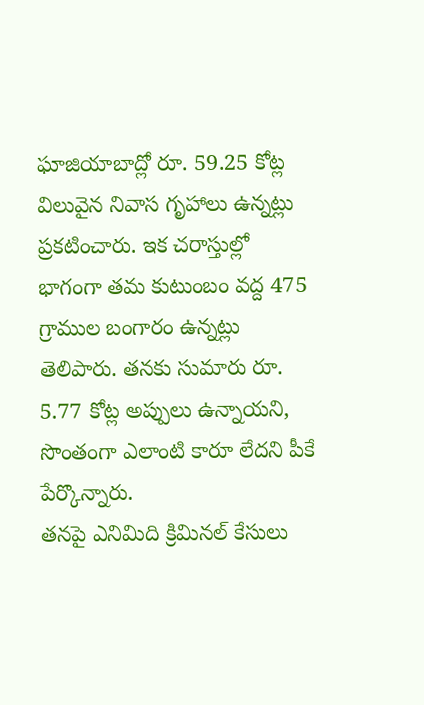ఘాజియాబాద్లో రూ. 59.25 కోట్ల విలువైన నివాస గృహాలు ఉన్నట్లు ప్రకటించారు. ఇక చరాస్తుల్లో భాగంగా తమ కుటుంబం వద్ద 475 గ్రాముల బంగారం ఉన్నట్లు తెలిపారు. తనకు సుమారు రూ. 5.77 కోట్ల అప్పులు ఉన్నాయని, సొంతంగా ఎలాంటి కారూ లేదని పీకే పేర్కొన్నారు.
తనపై ఎనిమిది క్రిమినల్ కేసులు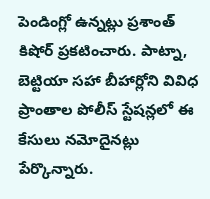పెండింగ్లో ఉన్నట్లు ప్రశాంత్ కిషోర్ ప్రకటించారు. పాట్నా, బెట్టియా సహా బీహార్లోని వివిధ ప్రాంతాల పోలీస్ స్టేషన్లలో ఈ కేసులు నమోదైనట్లు పేర్కొన్నారు.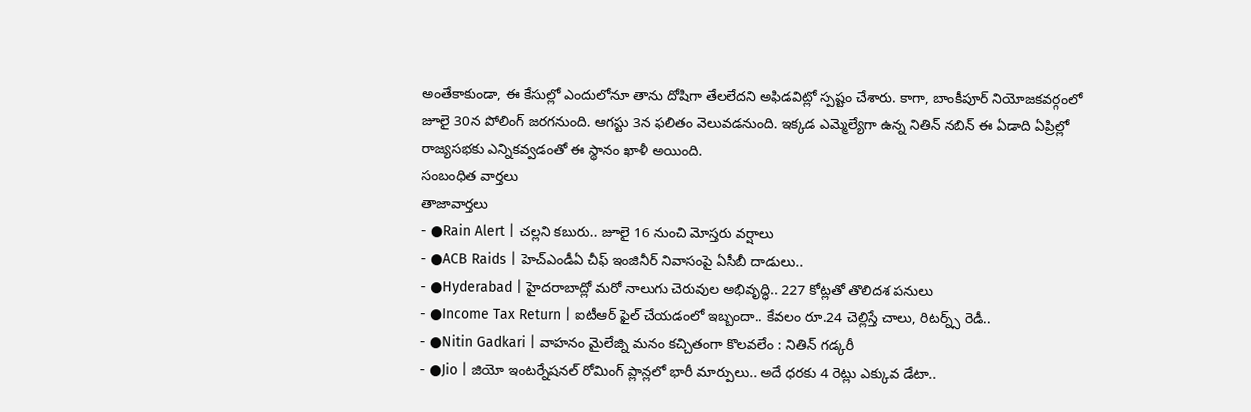అంతేకాకుండా, ఈ కేసుల్లో ఎందులోనూ తాను దోషిగా తేలలేదని అఫిడవిట్లో స్పష్టం చేశారు. కాగా, బాంకీపూర్ నియోజకవర్గంలో జూలై 30న పోలింగ్ జరగనుంది. ఆగస్టు 3న ఫలితం వెలువడనుంది. ఇక్కడ ఎమ్మెల్యేగా ఉన్న నితిన్ నబిన్ ఈ ఏడాది ఏప్రిల్లో రాజ్యసభకు ఎన్నికవ్వడంతో ఈ స్థానం ఖాళీ అయింది.
సంబంధిత వార్తలు
తాజావార్తలు
- ●Rain Alert | చల్లని కబురు.. జూలై 16 నుంచి మోస్తరు వర్షాలు
- ●ACB Raids | హెచ్ఎండీఏ చీఫ్ ఇంజినీర్ నివాసంపై ఏసీబీ దాడులు..
- ●Hyderabad | హైదరాబాద్లో మరో నాలుగు చెరువుల అభివృద్ధి.. 227 కోట్లతో తొలిదశ పనులు
- ●Income Tax Return | ఐటీఆర్ ఫైల్ చేయడంలో ఇబ్బందా.. కేవలం రూ.24 చెల్లిస్తే చాలు, రిటర్న్స్ రెడీ..
- ●Nitin Gadkari | వాహనం మైలేజ్ని మనం కచ్చితంగా కొలవలేం : నితిన్ గడ్కరీ
- ●Jio | జియో ఇంటర్నేషనల్ రోమింగ్ ప్లాన్లలో భారీ మార్పులు.. అదే ధరకు 4 రెట్లు ఎక్కువ డేటా..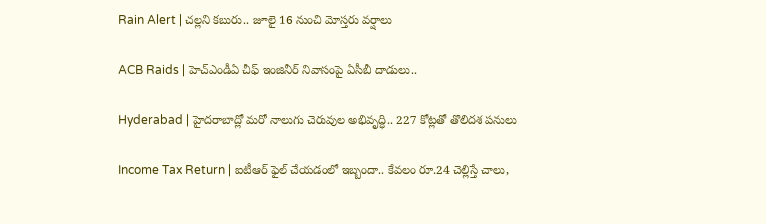Rain Alert | చల్లని కబురు.. జూలై 16 నుంచి మోస్తరు వర్షాలు

ACB Raids | హెచ్ఎండీఏ చీఫ్ ఇంజినీర్ నివాసంపై ఏసీబీ దాడులు..

Hyderabad | హైదరాబాద్లో మరో నాలుగు చెరువుల అభివృద్ధి.. 227 కోట్లతో తొలిదశ పనులు

Income Tax Return | ఐటీఆర్ ఫైల్ చేయడంలో ఇబ్బందా.. కేవలం రూ.24 చెల్లిస్తే చాలు,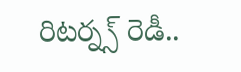రిటర్న్స్ రెడీ..